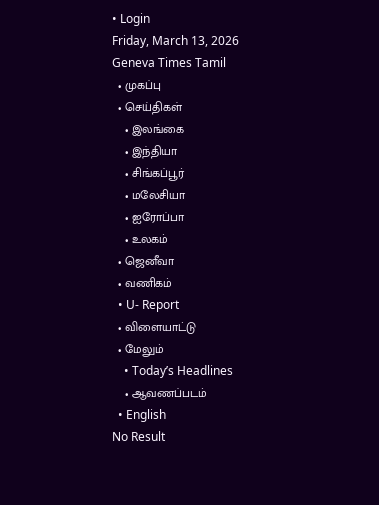• Login
Friday, March 13, 2026
Geneva Times Tamil
  • முகப்பு
  • செய்திகள்
    • இலங்கை
    • இந்தியா
    • சிங்கப்பூர்
    • மலேசியா
    • ஐரோப்பா
    • உலகம்
  • ஜெனீவா
  • வணிகம்
  • U- Report
  • விளையாட்டு
  • மேலும்
    • Today’s Headlines
    • ஆவணப்படம்
  • English
No Result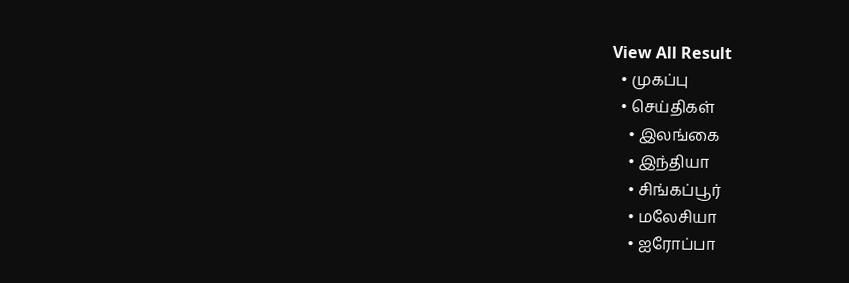View All Result
  • முகப்பு
  • செய்திகள்
    • இலங்கை
    • இந்தியா
    • சிங்கப்பூர்
    • மலேசியா
    • ஐரோப்பா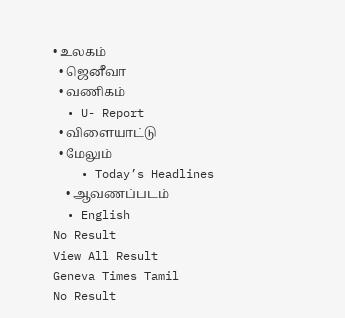• உலகம்
  • ஜெனீவா
  • வணிகம்
  • U- Report
  • விளையாட்டு
  • மேலும்
    • Today’s Headlines
    • ஆவணப்படம்
  • English
No Result
View All Result
Geneva Times Tamil
No Result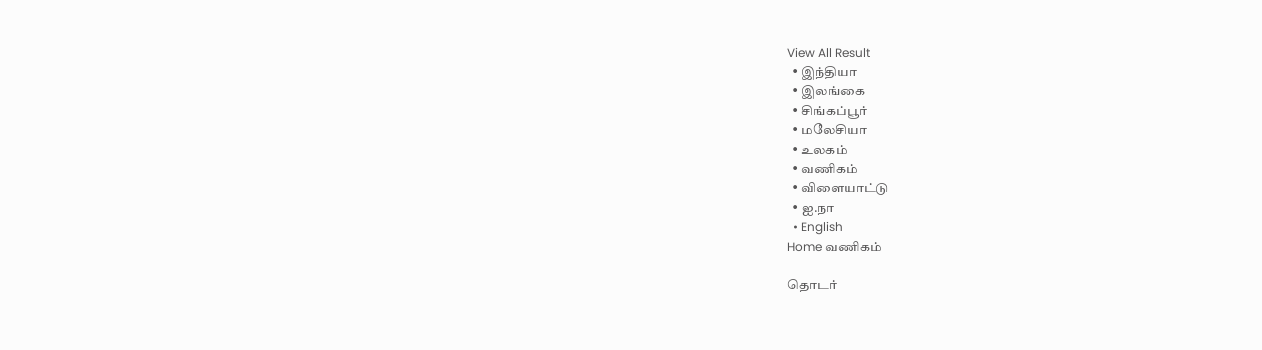View All Result
  • இந்தியா
  • இலங்கை
  • சிங்கப்பூர்
  • மலேசியா
  • உலகம்
  • வணிகம்
  • விளையாட்டு
  • ஐ.நா
  • English
Home வணிகம்

தொடர்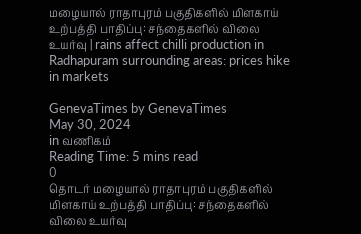மழையால் ராதாபுரம் பகுதிகளில் மிளகாய் உற்பத்தி பாதிப்பு: சந்தைகளில் விலை உயர்வு | rains affect chilli production in Radhapuram surrounding areas: prices hike in markets

GenevaTimes by GenevaTimes
May 30, 2024
in வணிகம்
Reading Time: 5 mins read
0
தொடர் மழையால் ராதாபுரம் பகுதிகளில் மிளகாய் உற்பத்தி பாதிப்பு: சந்தைகளில் விலை உயர்வு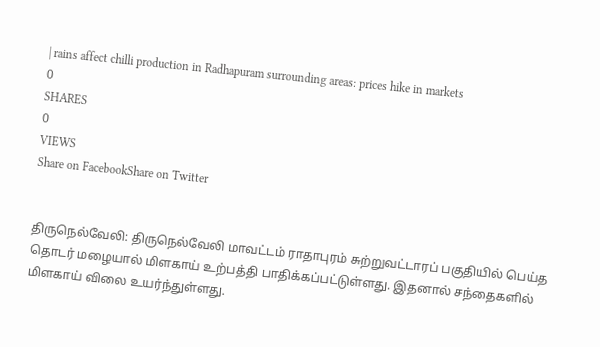| rains affect chilli production in Radhapuram surrounding areas: prices hike in markets
0
SHARES
0
VIEWS
Share on FacebookShare on Twitter


திருநெல்வேலி: திருநெல்வேலி மாவட்டம் ராதாபுரம் சுற்றுவட்டாரப் பகுதியில் பெய்த தொடர் மழையால் மிளகாய் உற்பத்தி பாதிக்கப்பட்டுள்ளது. இதனால் சந்தைகளில் மிளகாய் விலை உயர்ந்துள்ளது.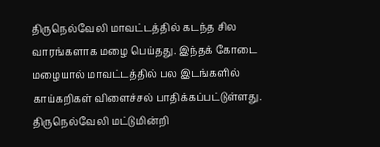திருநெல்வேலி மாவட்டத்தில் கடந்த சில வாரங்களாக மழை பெய்தது. இந்தக் கோடை மழையால் மாவட்டத்தில் பல இடங்களில் காய்கறிகள் விளைச்சல் பாதிக்கப்பட்டுள்ளது. திருநெல்வேலி மட்டுமின்றி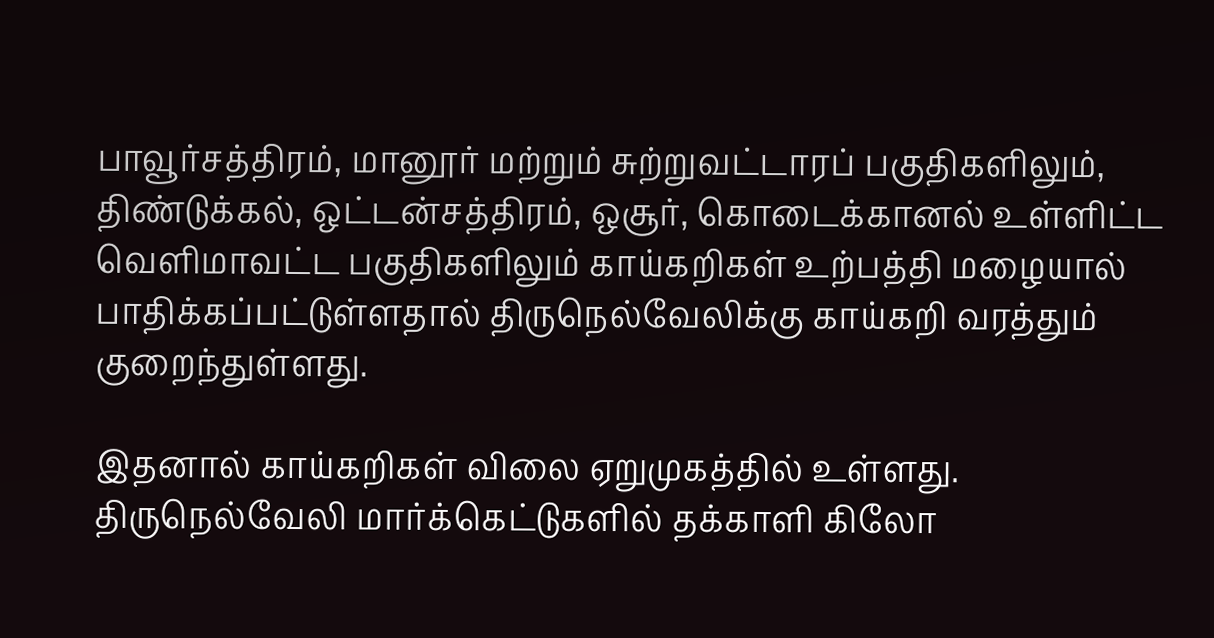பாவூர்சத்திரம், மானூர் மற்றும் சுற்றுவட்டாரப் பகுதிகளிலும், திண்டுக்கல், ஒட்டன்சத்திரம், ஒசூர், கொடைக்கானல் உள்ளிட்ட வெளிமாவட்ட பகுதிகளிலும் காய்கறிகள் உற்பத்தி மழையால் பாதிக்கப்பட்டுள்ளதால் திருநெல்வேலிக்கு காய்கறி வரத்தும் குறைந்துள்ளது.

இதனால் காய்கறிகள் விலை ஏறுமுகத்தில் உள்ளது. திருநெல்வேலி மார்க்கெட்டுகளில் தக்காளி கிலோ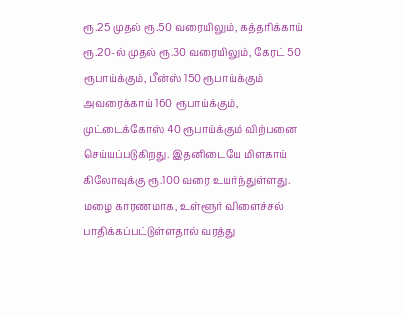ரூ.25 முதல் ரூ.50 வரையிலும், கத்தரிக்காய் ரூ.20-ல் முதல் ரூ.30 வரையிலும், கேரட் 50 ரூபாய்க்கும், பீன்ஸ் 150 ரூபாய்க்கும் அவரைக்காய் 160 ரூபாய்க்கும், முட்டைக்கோஸ் 40 ரூபாய்க்கும் விற்பனை செய்யப்படுகிறது. இதனிடையே மிளகாய் கிலோவுக்கு ரூ.100 வரை உயர்ந்துள்ளது. மழை காரணமாக, உள்ளூர் விளைச்சல் பாதிக்கப்பட்டுள்ளதால் வரத்து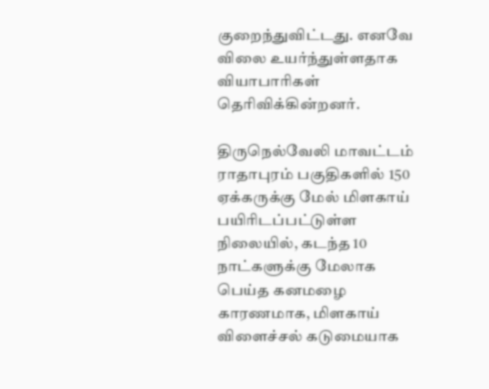குறைந்துவிட்டது. எனவே விலை உயர்ந்துள்ளதாக வியாபாரிகள் தெரிவிக்கின்றனர்.

திருநெல்வேலி மாவட்டம் ராதாபுரம் பகுதிகளில் 150 ஏக்கருக்கு மேல் மிளகாய் பயிரிடப்பட்டுள்ள நிலையில், கடந்த 10 நாட்களுக்கு மேலாக பெய்த கனமழை காரணமாக, மிளகாய் விளைச்சல் கடுமையாக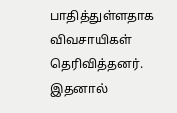பாதித்துள்ளதாக விவசாயிகள் தெரிவித்தனர். இதனால்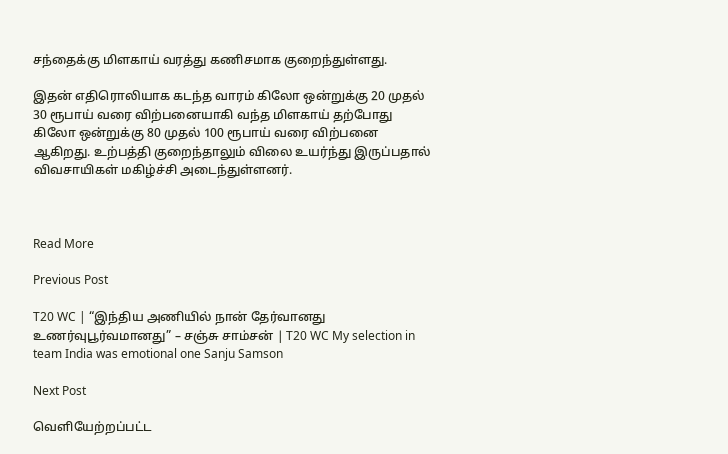சந்தைக்கு மிளகாய் வரத்து கணிசமாக குறைந்துள்ளது.

இதன் எதிரொலியாக கடந்த வாரம் கிலோ ஒன்றுக்கு 20 முதல் 30 ரூபாய் வரை விற்பனையாகி வந்த மிளகாய் தற்போது கிலோ ஒன்றுக்கு 80 முதல் 100 ரூபாய் வரை விற்பனை ஆகிறது. உற்பத்தி குறைந்தாலும் விலை உயர்ந்து இருப்பதால் விவசாயிகள் மகிழ்ச்சி அடைந்துள்ளனர்.



Read More

Previous Post

T20 WC | “இந்திய அணியில் நான் தேர்வானது உணர்வுபூர்வமானது” – சஞ்சு சாம்சன் | T20 WC My selection in team India was emotional one Sanju Samson

Next Post

வெளியேற்றப்பட்ட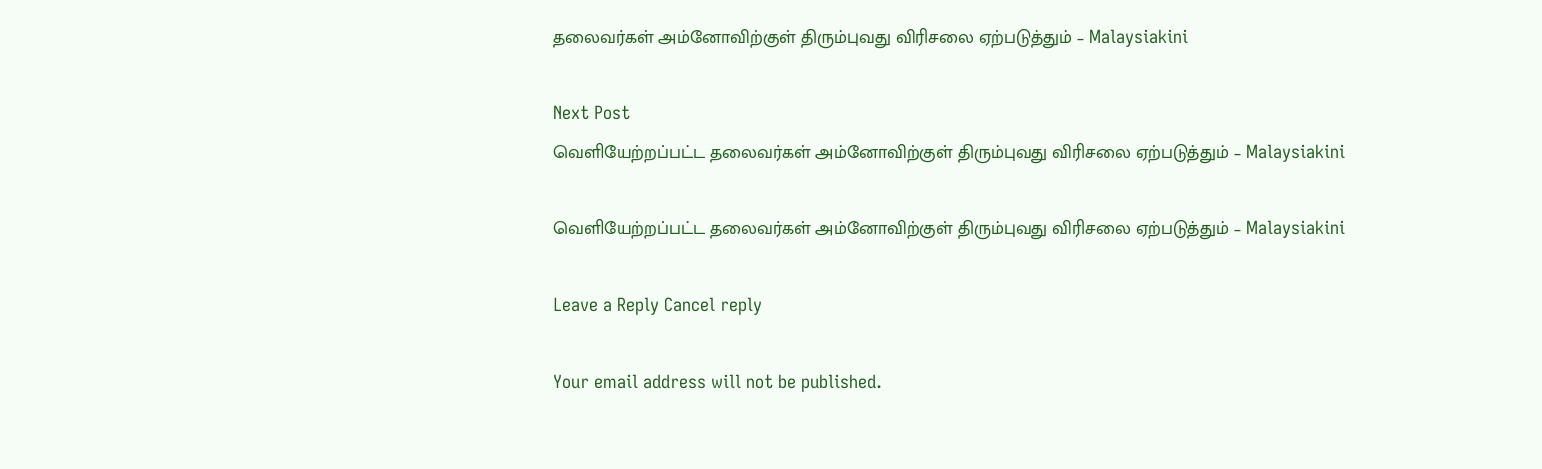தலைவர்கள் அம்னோவிற்குள் திரும்புவது விரிசலை ஏற்படுத்தும் – Malaysiakini

Next Post
வெளியேற்றப்பட்ட தலைவர்கள் அம்னோவிற்குள் திரும்புவது விரிசலை ஏற்படுத்தும் – Malaysiakini

வெளியேற்றப்பட்ட தலைவர்கள் அம்னோவிற்குள் திரும்புவது விரிசலை ஏற்படுத்தும் – Malaysiakini

Leave a Reply Cancel reply

Your email address will not be published.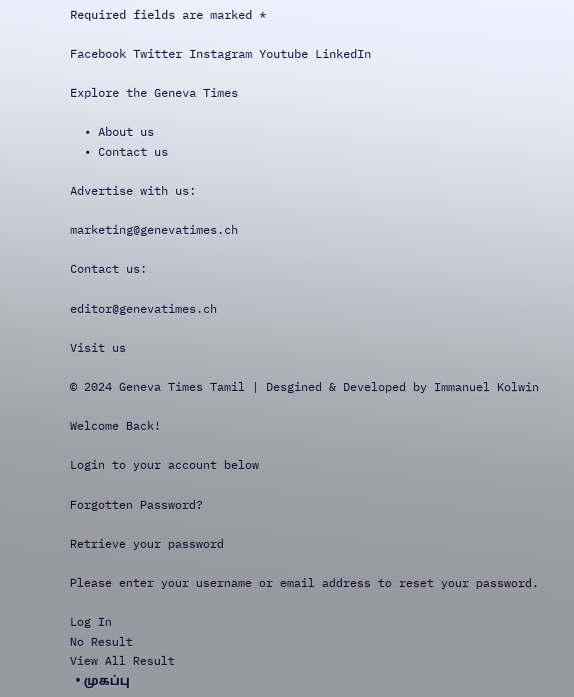Required fields are marked *

Facebook Twitter Instagram Youtube LinkedIn

Explore the Geneva Times

  • About us
  • Contact us

Advertise with us:

marketing@genevatimes.ch

Contact us:

editor@genevatimes.ch

Visit us

© 2024 Geneva Times Tamil | Desgined & Developed by Immanuel Kolwin

Welcome Back!

Login to your account below

Forgotten Password?

Retrieve your password

Please enter your username or email address to reset your password.

Log In
No Result
View All Result
  • முகப்பு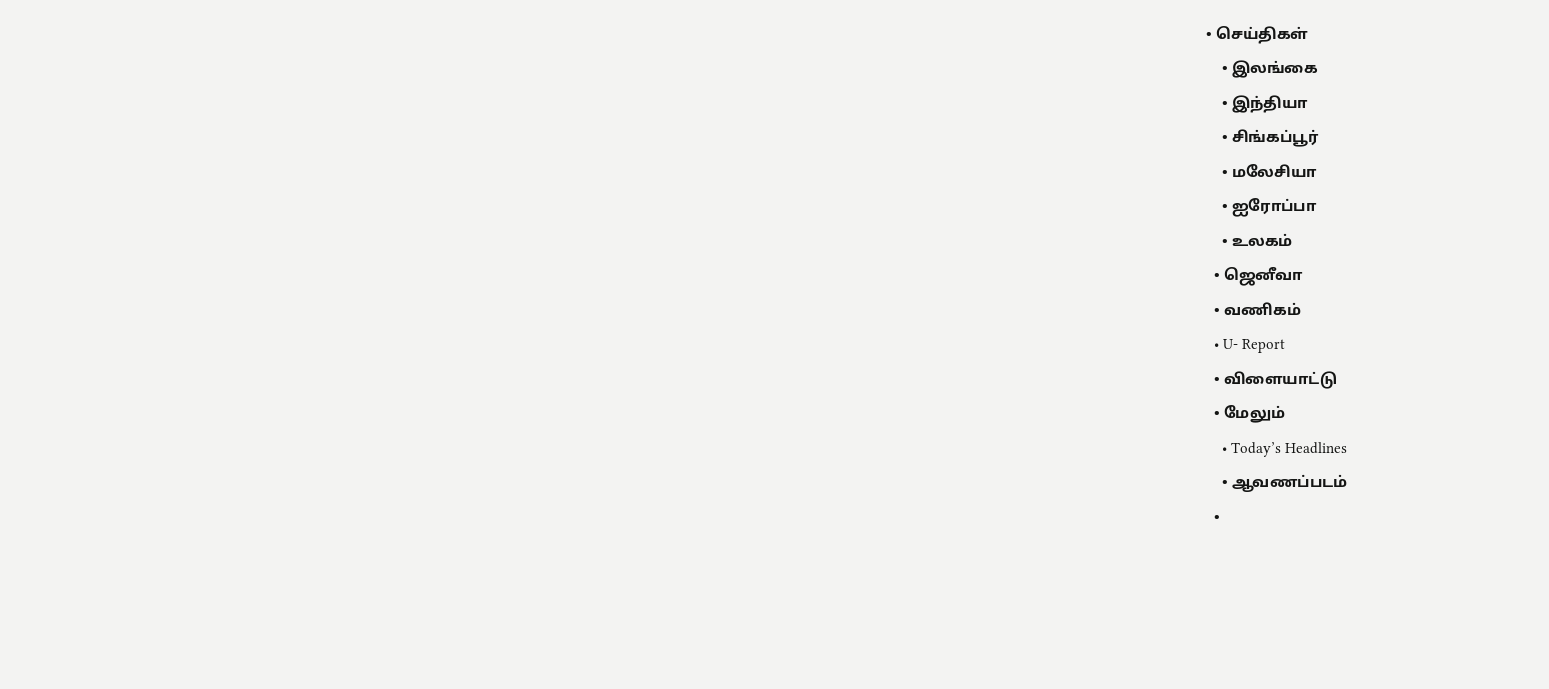• செய்திகள்
    • இலங்கை
    • இந்தியா
    • சிங்கப்பூர்
    • மலேசியா
    • ஐரோப்பா
    • உலகம்
  • ஜெனீவா
  • வணிகம்
  • U- Report
  • விளையாட்டு
  • மேலும்
    • Today’s Headlines
    • ஆவணப்படம்
  •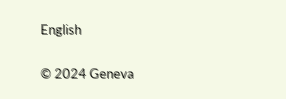English

© 2024 Geneva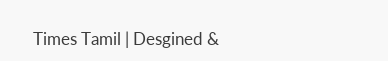Times Tamil | Desgined &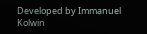Developed by Immanuel Kolwin